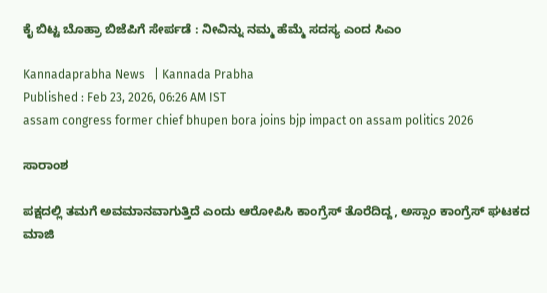ಕೈ ಬಿಟ್ಟ ಬೊಹ್ರಾ ಬಿಜೆಪಿಗೆ ಸೇರ್ಪಡೆ : ನೀವಿನ್ನು ನಮ್ಮ ಹೆಮ್ಮೆ ಸದಸ್ಯ ಎಂದ ಸಿಎಂ

Kannadaprabha News   | Kannada Prabha
Published : Feb 23, 2026, 06:26 AM IST
assam congress former chief bhupen bora joins bjp impact on assam politics 2026

ಸಾರಾಂಶ

ಪಕ್ಷದಲ್ಲಿ ತಮಗೆ ಅವಮಾನವಾಗುತ್ತಿದೆ ಎಂದು ಆರೋಪಿಸಿ ಕಾಂಗ್ರೆಸ್‌ ತೊರೆದಿದ್ದ, ಅಸ್ಸಾಂ ಕಾಂಗ್ರೆಸ್‌ ಘಟಕದ ಮಾಜಿ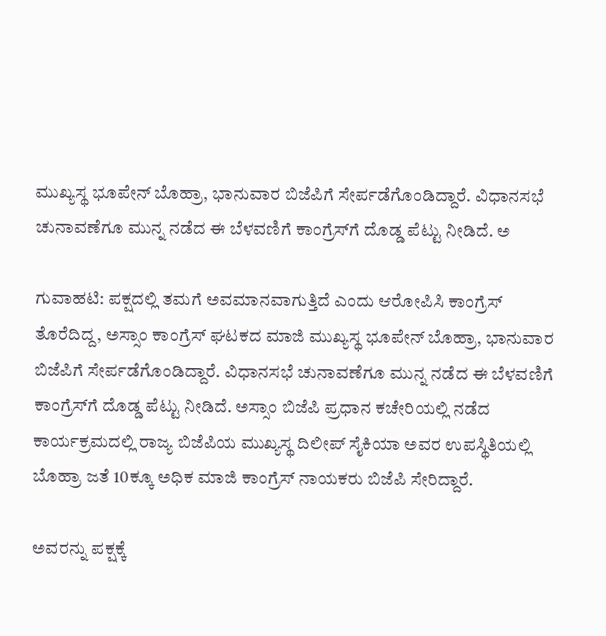ಮುಖ್ಯಸ್ಥ ಭೂಪೇನ್‌ ಬೊಹ್ರಾ, ಭಾನುವಾರ ಬಿಜೆಪಿಗೆ ಸೇರ್ಪಡೆಗೊಂಡಿದ್ದಾರೆ. ವಿಧಾನಸಭೆ ಚುನಾವಣೆಗೂ ಮುನ್ನ ನಡೆದ ಈ ಬೆಳವಣಿಗೆ ಕಾಂಗ್ರೆಸ್‌ಗೆ ದೊಡ್ಡ ಪೆಟ್ಟು ನೀಡಿದೆ. ಅ

ಗುವಾಹಟಿ: ಪಕ್ಷದಲ್ಲಿ ತಮಗೆ ಅವಮಾನವಾಗುತ್ತಿದೆ ಎಂದು ಆರೋಪಿಸಿ ಕಾಂಗ್ರೆಸ್‌ ತೊರೆದಿದ್ದ, ಅಸ್ಸಾಂ ಕಾಂಗ್ರೆಸ್‌ ಘಟಕದ ಮಾಜಿ ಮುಖ್ಯಸ್ಥ ಭೂಪೇನ್‌ ಬೊಹ್ರಾ, ಭಾನುವಾರ ಬಿಜೆಪಿಗೆ ಸೇರ್ಪಡೆಗೊಂಡಿದ್ದಾರೆ. ವಿಧಾನಸಭೆ ಚುನಾವಣೆಗೂ ಮುನ್ನ ನಡೆದ ಈ ಬೆಳವಣಿಗೆ ಕಾಂಗ್ರೆಸ್‌ಗೆ ದೊಡ್ಡ ಪೆಟ್ಟು ನೀಡಿದೆ. ಅಸ್ಸಾಂ ಬಿಜೆಪಿ ಪ್ರಧಾನ ಕಚೇರಿಯಲ್ಲಿ ನಡೆದ ಕಾರ್ಯಕ್ರಮದಲ್ಲಿ ರಾಜ್ಯ ಬಿಜೆಪಿಯ ಮುಖ್ಯಸ್ಥ ದಿಲೀಪ್‌ ಸೈಕಿಯಾ ಅವರ ಉಪಸ್ಥಿತಿಯಲ್ಲಿ ಬೊಹ್ರಾ ಜತೆ 10ಕ್ಕೂ ಅಧಿಕ ಮಾಜಿ ಕಾಂಗ್ರೆಸ್‌ ನಾಯಕರು ಬಿಜೆಪಿ ಸೇರಿದ್ದಾರೆ.

ಅವರನ್ನು ಪಕ್ಷಕ್ಕೆ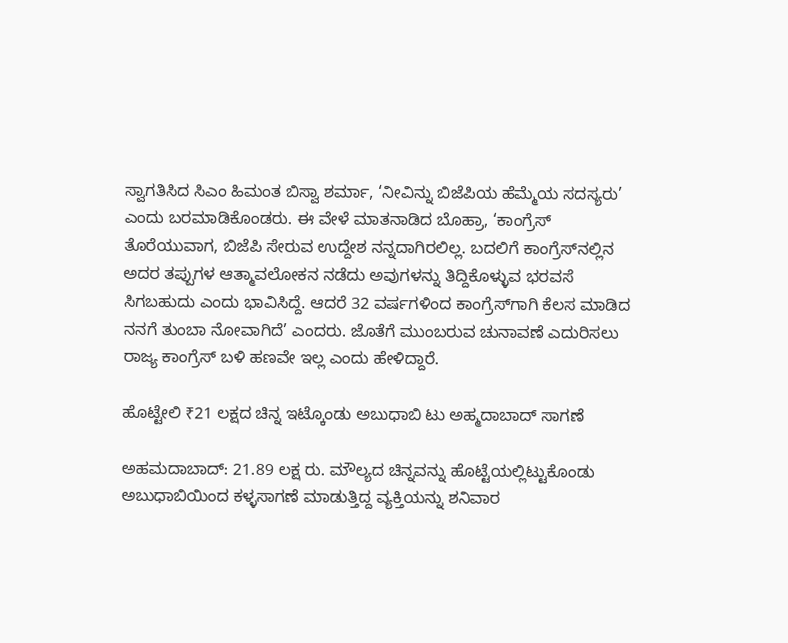ಸ್ವಾಗತಿಸಿದ ಸಿಎಂ ಹಿಮಂತ ಬಿಸ್ವಾ ಶರ್ಮಾ, ‘ನೀವಿನ್ನು ಬಿಜೆಪಿಯ ಹೆಮ್ಮೆಯ ಸದಸ್ಯರು’ ಎಂದು ಬರಮಾಡಿಕೊಂಡರು. ಈ ವೇಳೆ ಮಾತನಾಡಿದ ಬೊಹ್ರಾ, ‘ಕಾಂಗ್ರೆಸ್‌ ತೊರೆಯುವಾಗ, ಬಿಜೆಪಿ ಸೇರುವ ಉದ್ದೇಶ ನನ್ನದಾಗಿರಲಿಲ್ಲ. ಬದಲಿಗೆ ಕಾಂಗ್ರೆಸ್‌ನಲ್ಲಿನ ಅದರ ತಪ್ಪುಗಳ ಆತ್ಮಾವಲೋಕನ ನಡೆದು ಅವುಗಳನ್ನು ತಿದ್ದಿಕೊಳ್ಳುವ ಭರವಸೆ ಸಿಗಬಹುದು ಎಂದು ಭಾವಿಸಿದ್ದೆ. ಆದರೆ 32 ವರ್ಷಗಳಿಂದ ಕಾಂಗ್ರೆಸ್‌ಗಾಗಿ ಕೆಲಸ ಮಾಡಿದ ನನಗೆ ತುಂಬಾ ನೋವಾಗಿದೆ’ ಎಂದರು. ಜೊತೆಗೆ ಮುಂಬರುವ ಚುನಾವಣೆ ಎದುರಿಸಲು ರಾಜ್ಯ ಕಾಂಗ್ರೆಸ್‌ ಬಳಿ ಹಣವೇ ಇಲ್ಲ ಎಂದು ಹೇಳಿದ್ದಾರೆ.

ಹೊಟ್ಟೇಲಿ ₹21 ಲಕ್ಷದ ಚಿನ್ನ ಇಟ್ಕೊಂಡು ಅಬುಧಾಬಿ ಟು ಅಹ್ಮದಾಬಾದ್‌ ಸಾಗಣೆ

ಅಹಮದಾಬಾದ್‌: 21.89 ಲಕ್ಷ ರು. ಮೌಲ್ಯದ ಚಿನ್ನವನ್ನು ಹೊಟ್ಟೆಯಲ್ಲಿಟ್ಟುಕೊಂಡು ಅಬುಧಾಬಿಯಿಂದ ಕಳ್ಳಸಾಗಣೆ ಮಾಡುತ್ತಿದ್ದ ವ್ಯಕ್ತಿಯನ್ನು ಶನಿವಾರ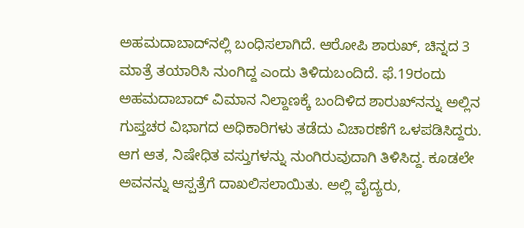ಅಹಮದಾಬಾದ್‌ನಲ್ಲಿ ಬಂಧಿಸಲಾಗಿದೆ. ಆರೋಪಿ ಶಾರುಖ್‌, ಚಿನ್ನದ 3 ಮಾತ್ರೆ ತಯಾರಿಸಿ ನುಂಗಿದ್ದ ಎಂದು ತಿಳಿದುಬಂದಿದೆ. ಫೆ.19ರಂದು ಅಹಮದಾಬಾದ್‌ ವಿಮಾನ ನಿಲ್ದಾಣಕ್ಕೆ ಬಂದಿಳಿದ ಶಾರುಖ್‌ನನ್ನು ಅಲ್ಲಿನ ಗುಪ್ತಚರ ವಿಭಾಗದ ಅಧಿಕಾರಿಗಳು ತಡೆದು ವಿಚಾರಣೆಗೆ ಒಳಪಡಿಸಿದ್ದರು. ಆಗ ಆತ, ನಿಷೇಧಿತ ವಸ್ತುಗಳನ್ನು ನುಂಗಿರುವುದಾಗಿ ತಿಳಿಸಿದ್ದ. ಕೂಡಲೇ ಅವನನ್ನು ಆಸ್ಪತ್ರೆಗೆ ದಾಖಲಿಸಲಾಯಿತು. ಅಲ್ಲಿ ವೈದ್ಯರು,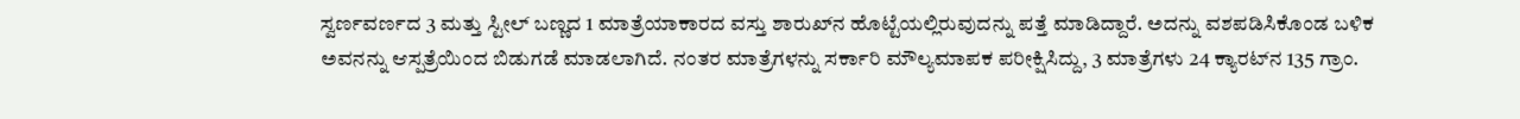ಸ್ವರ್ಣವರ್ಣದ 3 ಮತ್ತು ಸ್ಟೀಲ್‌ ಬಣ್ಣದ 1 ಮಾತ್ರೆಯಾಕಾರದ ವಸ್ತು ಶಾರುಖ್‌ನ ಹೊಟ್ಟೆಯಲ್ಲಿರುವುದನ್ನು ಪತ್ತೆ ಮಾಡಿದ್ದಾರೆ. ಅದನ್ನು ವಶಪಡಿಸಿಕೊಂಡ ಬಳಿಕ ಅವನನ್ನು ಆಸ್ಪತ್ರೆಯಿಂದ ಬಿಡುಗಡೆ ಮಾಡಲಾಗಿದೆ. ನಂತರ ಮಾತ್ರೆಗಳನ್ನು ಸರ್ಕಾರಿ ಮೌಲ್ಯಮಾಪಕ ಪರೀಕ್ಷಿಸಿದ್ದು, 3 ಮಾತ್ರೆಗಳು 24 ಕ್ಯಾರಟ್‌ನ 135 ಗ್ರಾಂ.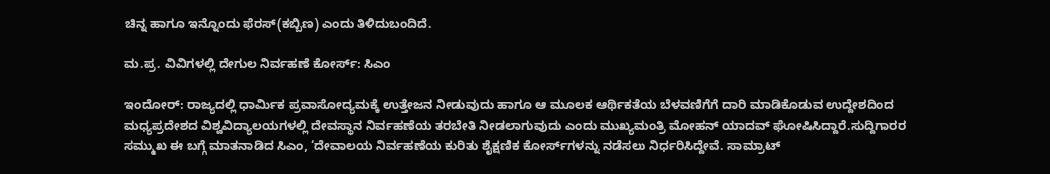ಚಿನ್ನ ಹಾಗೂ ಇನ್ನೊಂದು ಫೆರಸ್‌(ಕಬ್ಬಿಣ) ಎಂದು ತಿಳಿದುಬಂದಿದೆ.

ಮ.ಪ್ರ. ವಿವಿಗಳಲ್ಲಿ ದೇಗುಲ ನಿರ್ವಹಣೆ ಕೋರ್ಸ್‌: ಸಿಎಂ

ಇಂದೋರ್‌: ರಾಜ್ಯದಲ್ಲಿ ಧಾರ್ಮಿಕ ಪ್ರವಾಸೋದ್ಯಮಕ್ಕೆ ಉತ್ತೇಜನ ನೀಡುವುದು ಹಾಗೂ ಆ ಮೂಲಕ ಆರ್ಥಿಕತೆಯ ಬೆಳವಣಿಗೆಗೆ ದಾರಿ ಮಾಡಿಕೊಡುವ ಉದ್ದೇಶದಿಂದ ಮಧ್ಯಪ್ರದೇಶದ ವಿಶ್ವವಿದ್ಯಾಲಯಗಳಲ್ಲಿ ದೇವಸ್ಥಾನ ನಿರ್ವಹಣೆಯ ತರಬೇತಿ ನೀಡಲಾಗುವುದು ಎಂದು ಮುಖ್ಯಮಂತ್ರಿ ಮೋಹನ್‌ ಯಾದವ್‌ ಘೋಷಿಸಿದ್ದಾರೆ.ಸುದ್ದಿಗಾರರ ಸಮ್ಮುಖ ಈ ಬಗ್ಗೆ ಮಾತನಾಡಿದ ಸಿಎಂ, ‘ದೇವಾಲಯ ನಿರ್ವಹಣೆಯ ಕುರಿತು ಶೈಕ್ಷಣಿಕ ಕೋರ್ಸ್‌ಗಳನ್ನು ನಡೆಸಲು ನಿರ್ಧರಿಸಿದ್ದೇವೆ. ಸಾಮ್ರಾಟ್‌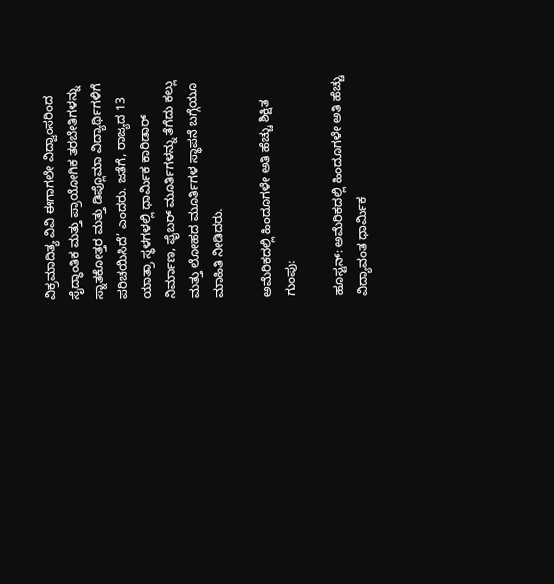ವಿಕ್ರಮಾದಿತ್ಯ ವಿವಿ ಈಗಾಗಲೇ ವಿದ್ವಾಂಸರಿಂದ ಸೈದ್ಧಾಂತಿಕ ಮತ್ತು ಪ್ರಾಯೋಗಿಕ ತರಬೇತಿಗಳನ್ನು ಸ್ನಾತಕೋತ್ತರ ಮತ್ತು ಡಿಪ್ಲೊಮಾ ವಿದ್ಯಾರ್ಥಿಗಳಿಗೆ ಪರಿಚಯಿಸಿದೆ’ ಎಂದರು. ಜತೆಗೆ, ರಾಜ್ಯದ 13 ಯಾತ್ರಾ ಸ್ಥಳಗಳಲ್ಲಿ ಧಾರ್ಮಿಕ ಕಾರಿಡಾರ್‌ ನಿರ್ಮಾಣ, ಫೈಬರ್‌ ಮೂರ್ತಿಗಳನ್ನು ತೆಗೆದು ಕಲ್ಲು ಮತ್ತು ಲೋಹದ ಮೂರ್ತಿಗಳ ಸ್ಥಾಪನೆ ಬಗ್ಗೆಯೂ ಮಾಹಿತಿ ನೀಡಿದರು.

ಅಮೆರಿಕದಲ್ಲಿ ಹಿಂದೂಗಳೇ ಅತಿ ಹೆಚ್ಚು ಶಿಕ್ಷಿತ ಗುಂಪು:

ಹೂಸ್ಟನ್‌: ಅಮೆರಿಕದಲ್ಲಿ ಹಿಂದೂಗಳೇ ಅತಿ ಹೆಚ್ಚು ವಿದ್ಯಾವಂತ ಧಾರ್ಮಿಕ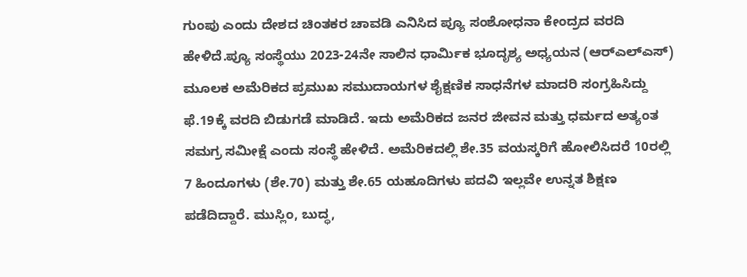ಗುಂಪು ಎಂದು ದೇಶದ ಚಿಂತಕರ ಚಾವಡಿ ಎನಿಸಿದ ಪ್ಯೂ ಸಂಶೋಧನಾ ಕೇಂದ್ರದ ವರದಿ ಹೇಳಿದೆ.ಪ್ಯೂ ಸಂಸ್ಥೆಯು 2023-24ನೇ ಸಾಲಿನ ಧಾರ್ಮಿಕ ಭೂದೃಶ್ಯ ಅಧ್ಯಯನ (ಆರ್‌ಎಲ್‌ಎಸ್‌) ಮೂಲಕ ಅಮೆರಿಕದ ಪ್ರಮುಖ ಸಮುದಾಯಗಳ ಶೈಕ್ಷಣಿಕ ಸಾಧನೆಗಳ ಮಾದರಿ ಸಂಗ್ರಹಿಸಿದ್ದು ಫೆ.19ಕ್ಕೆ ವರದಿ ಬಿಡುಗಡೆ ಮಾಡಿದೆ. ಇದು ಅಮೆರಿಕದ ಜನರ ಜೀವನ ಮತ್ತು ಧರ್ಮದ ಅತ್ಯಂತ ಸಮಗ್ರ ಸಮೀಕ್ಷೆ ಎಂದು ಸಂಸ್ಥೆ ಹೇಳಿದೆ. ಅಮೆರಿಕದಲ್ಲಿ ಶೇ.35 ವಯಸ್ಕರಿಗೆ ಹೋಲಿಸಿದರೆ 10ರಲ್ಲಿ 7 ಹಿಂದೂಗಳು (ಶೇ.70) ಮತ್ತು ಶೇ.65 ಯಹೂದಿಗಳು ಪದವಿ ಇಲ್ಲವೇ ಉನ್ನತ ಶಿಕ್ಷಣ ಪಡೆದಿದ್ದಾರೆ. ಮುಸ್ಲಿಂ, ಬುದ್ಧ,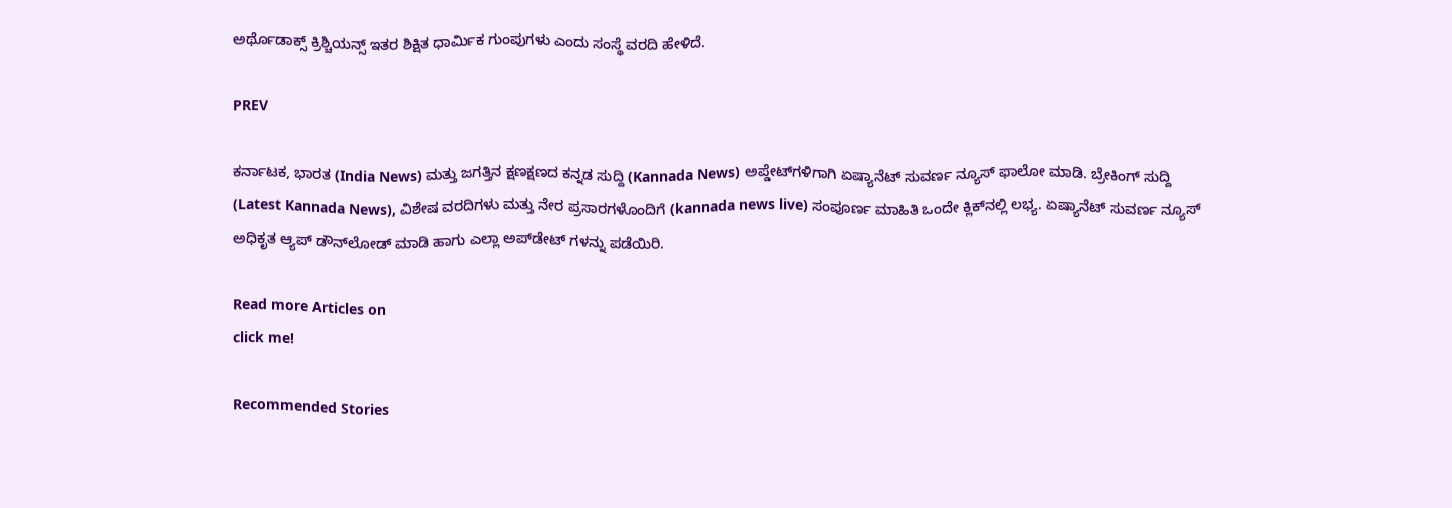ಅರ್ಥೊಡಾಕ್ಸ್‌ ಕ್ರಿಶ್ಚಿಯನ್ಸ್‌ ಇತರ ಶಿಕ್ಷಿತ ಧಾರ್ಮಿಕ ಗುಂಪುಗಳು ಎಂದು ಸಂಸ್ಥೆ ವರದಿ ಹೇಳಿದೆ.

PREV

ಕರ್ನಾಟಕ, ಭಾರತ (India News) ಮತ್ತು ಜಗತ್ತಿನ ಕ್ಷಣಕ್ಷಣದ ಕನ್ನಡ ಸುದ್ದಿ (Kannada News) ಅಪ್ಡೇಟ್‌ಗಳಿಗಾಗಿ ಏಷ್ಯಾನೆಟ್ ಸುವರ್ಣ ನ್ಯೂಸ್‌ ಫಾಲೋ ಮಾಡಿ. ಬ್ರೇಕಿಂಗ್ ಸುದ್ದಿ (Latest Kannada News), ವಿಶೇಷ ವರದಿಗಳು ಮತ್ತು ನೇರ ಪ್ರಸಾರಗಳೊಂದಿಗೆ (kannada news live) ಸಂಪೂರ್ಣ ಮಾಹಿತಿ ಒಂದೇ ಕ್ಲಿಕ್‌ನಲ್ಲಿ ಲಭ್ಯ. ಏಷ್ಯಾನೆಟ್ ಸುವರ್ಣ ನ್ಯೂಸ್ ಅಧಿಕೃತ ಆ್ಯಪ್ ಡೌನ್‌ಲೋಡ್ ಮಾಡಿ ಹಾಗು ಎಲ್ಲಾ ಅಪ್‌ಡೇಟ್ ಗಳನ್ನು ಪಡೆಯಿರಿ.

Read more Articles on
click me!

Recommended Stories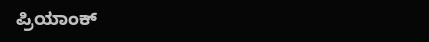ಪ್ರಿಯಾಂಕ್‌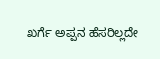ಖರ್ಗೆ ಅಪ್ಪನ ಹೆಸರಿಲ್ಲದೇ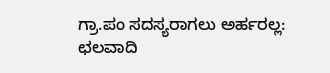ಗ್ರಾ.ಪಂ ಸದಸ್ಯರಾಗಲು ಅರ್ಹರಲ್ಲ: ಛಲವಾದಿ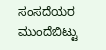ಸಂಸದೆಯರ ಮುಂದೆಬಿಟ್ಟು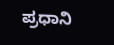ಪ್ರಧಾನಿ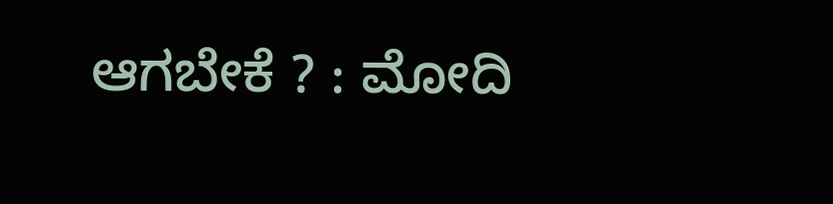ಆಗಬೇಕೆ ? : ಮೋದಿ